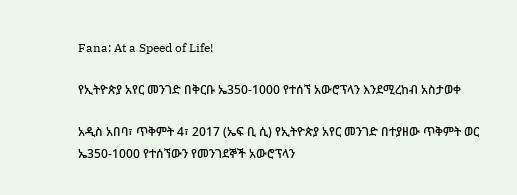Fana: At a Speed of Life!

የኢትዮጵያ አየር መንገድ በቅርቡ ኤ350-1000 የተሰኘ አውሮፕላን እንደሚረከብ አስታወቀ

አዲስ አበባ፣ ጥቅምት 4፣ 2017 (ኤፍ ቢ ሲ) የኢትዮጵያ አየር መንገድ በተያዘው ጥቅምት ወር ኤ350-1000 የተሰኘውን የመንገደኞች አውሮፕላን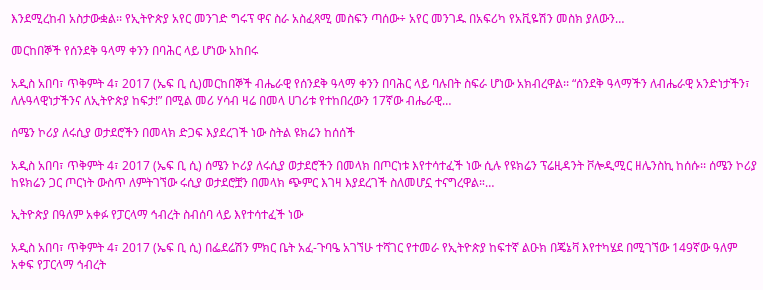እንደሚረከብ አስታውቋል፡፡ የኢትዮጵያ አየር መንገድ ግሩፕ ዋና ስራ አስፈጻሚ መስፍን ጣሰው÷ አየር መንገዱ በአፍሪካ የአቪዬሽን መስክ ያለውን…

መርከበኞች የሰንደቅ ዓላማ ቀንን በባሕር ላይ ሆነው አከበሩ

አዲስ አበባ፣ ጥቅምት 4፣ 2017 (ኤፍ ቢ ሲ)መርከበኞች ብሔራዊ የሰንደቅ ዓላማ ቀንን በባሕር ላይ ባሉበት ስፍራ ሆነው አክብረዋል፡፡ “ሰንደቅ ዓላማችን ለብሔራዊ አንድነታችን፣ ለሉዓላዊነታችንና ለኢትዮጵያ ከፍታ!” በሚል መሪ ሃሳብ ዛሬ በመላ ሀገሪቱ የተከበረውን 17ኛው ብሔራዊ…

ሰሜን ኮሪያ ለሩሲያ ወታደሮችን በመላክ ድጋፍ እያደረገች ነው ስትል ዩክሬን ከሰሰች

አዲስ አበባ፣ ጥቅምት 4፣ 2017 (ኤፍ ቢ ሲ) ሰሜን ኮሪያ ለሩሲያ ወታደሮችን በመላክ በጦርነቱ እየተሳተፈች ነው ሲሉ የዩክሬን ፕሬዚዳንት ቮሎዲሚር ዘሌንስኪ ከሰሱ፡፡ ሰሜን ኮሪያ ከዩክሬን ጋር ጦርነት ውስጥ ለምትገኘው ሩሲያ ወታደሮቿን በመላክ ጭምር እገዛ እያደረገች ስለመሆኗ ተናግረዋል።…

ኢትዮጵያ በዓለም አቀፉ የፓርላማ ኅብረት ስብሰባ ላይ እየተሳተፈች ነው

አዲስ አበባ፣ ጥቅምት 4፣ 2017 (ኤፍ ቢ ሲ) በፌደሬሽን ምክር ቤት አፈ-ጉባዔ አገኘሁ ተሻገር የተመራ የኢትዮጵያ ከፍተኛ ልዑክ በጄኔቫ እየተካሄደ በሚገኘው 149ኛው ዓለም አቀፍ የፓርላማ ኅብረት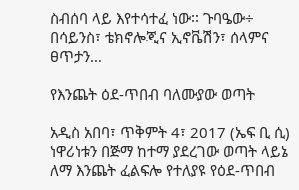ስብሰባ ላይ እየተሳተፈ ነው፡፡ ጉባዔው÷ በሳይንስ፣ ቴክኖሎጂና ኢኖቬሽን፣ ሰላምና ፀጥታን…

የእንጨት ዕደ-ጥበብ ባለሙያው ወጣት

አዲስ አበባ፣ ጥቅምት 4፣ 2017 (ኤፍ ቢ ሲ) ነዋሪነቱን በጅማ ከተማ ያደረገው ወጣት ላይኔ ለማ እንጨት ፈልፍሎ የተለያዩ የዕደ-ጥበብ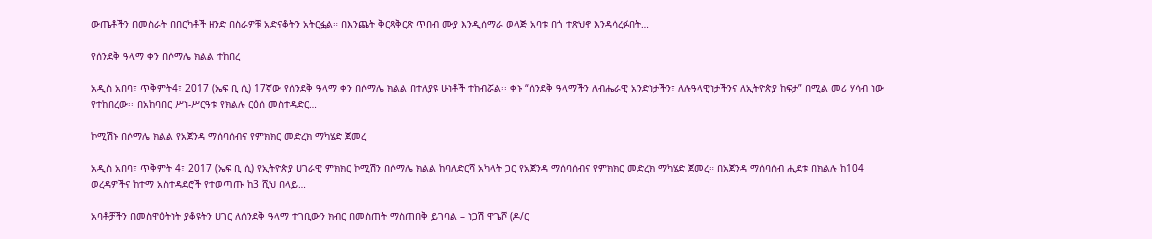ውጤቶችን በመስራት በበርካቶች ዘንድ በስራዎቹ አድናቆትን አትርፏል። በእንጨት ቅርጻቅርጽ ጥበብ ሙያ እንዲሰማራ ወላጅ አባቱ በጎ ተጽህኖ እንዳሳረፉበት…

የሰንደቅ ዓላማ ቀን በሶማሌ ክልል ተከበረ

አዲስ አበባ፣ ጥቅምት4፣ 2017 (ኤፍ ቢ ሲ) 17ኛው የሰንደቅ ዓላማ ቀን በሶማሌ ክልል በተለያዩ ሁነቶች ተከብሯል፡፡ ቀኑ “ሰንደቅ ዓላማችን ለብሔራዊ አንድነታችን፣ ለሉዓላዊነታችንና ለኢትዮጵያ ከፍታ” በሚል መሪ ሃሳብ ነው የተከበረው፡፡ በአከባበር ሥነ-ሥርዓቱ የክልሉ ርዕሰ መስተዳድር…

ኮሚሽኑ በሶማሌ ክልል የአጀንዳ ማሰባሰብና የምክክር መድረክ ማካሄድ ጀመረ

አዲስ አበባ፣ ጥቅምት 4፣ 2017 (ኤፍ ቢ ሲ) የኢትዮጵያ ሀገራዊ ምክክር ኮሚሽን በሶማሌ ክልል ከባለድርሻ አካላት ጋር የአጀንዳ ማሰባሰብና የምክክር መድረክ ማካሄድ ጀመረ። በአጀንዳ ማሰባሰብ ሒደቱ በክልሉ ከ104 ወረዳዎችና ከተማ አስተዳደሮች የተወጣጡ ከ3 ሺህ በላይ…

አባቶቻችን በመስዋዕትነት ያቆዩትን ሀገር ለሰንደቅ ዓላማ ተገቢውን ክብር በመስጠት ማስጠበቅ ይገባል – ነጋሽ ዋጌሾ (ዶ/ር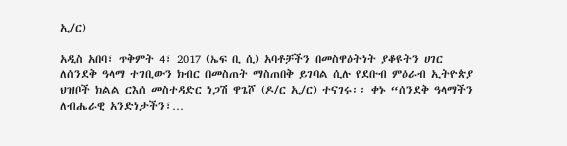ኢ/ር)

አዲስ አበባ፣ ጥቅምት 4፣ 2017 (ኤፍ ቢ ሲ) አባቶቻችን በመስዋዕትነት ያቆዩትን ሀገር ለሰንደቅ ዓላማ ተገቢውን ክብር በመስጠት ማስጠበቅ ይገባል ሲሉ የደቡብ ምዕራብ ኢትዮጵያ ህዝቦች ክልል ርእሰ መስተዳድር ነጋሽ ዋጌሾ (ዶ/ር ኢ/ር) ተናገሩ፡፡ ቀኑ “ሰንደቅ ዓላማችን ለብሔራዊ አንድነታችን፣…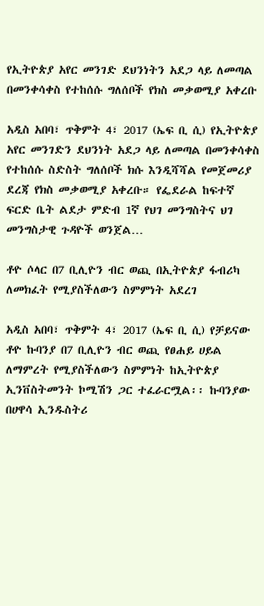የኢትዮጵያ አየር መንገድ ደህንነትን አደጋ ላይ ለመጣል በመንቀሳቀስ የተከሰሱ ግለሰቦች የክስ መቃወሚያ አቀረቡ

አዲስ አበባ፣ ጥቅምት 4፣ 2017 (ኤፍ ቢ ሲ) የኢትዮጵያ አየር መንገድን ደህንነት አደጋ ላይ ለመጣል በመንቀሳቀስ የተከሰሱ ስድስት ግለሰቦች ክሱ እንዲሻሻል የመጀመሪያ ደረጃ የክስ መቃወሚያ አቀረቡ። የፌደራል ከፍተኛ ፍርድ ቤት ልደታ ምድብ 1ኛ የህገ መንግስትና ህገ መንግስታዊ ጉዳዮች ወንጀል…

ቶዮ ሶላር በ7 ቢሊዮን ብር ወጪ በኢትዮጵያ ፋብሪካ ለመክፈት የሚያስችለውን ስምምነት አደረገ

አዲስ አበባ፣ ጥቅምት 4፣ 2017 (ኤፍ ቢ ሲ) የቻይናው ቶዮ ኩባንያ በ7 ቢሊዮን ብር ወጪ የፀሐይ ሀይል ለማምረት የሚያስችለውን ስምምነት ከኢትዮጵያ ኢንቨስትመንት ኮሚሽን ጋር ተፈራርሟል፡፡ ኩባንያው በሀዋሳ ኢንዱስትሪ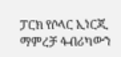ፓርክ የሶላር ኢነርጂ ማምረቻ ፋብሪካውን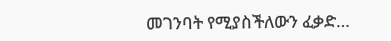መገንባት የሚያስችለውን ፈቃድ…